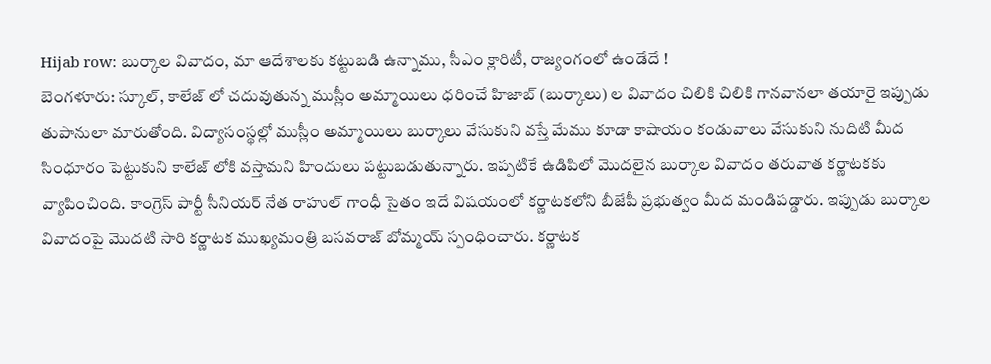Hijab row: బుర్కాల వివాదం, మా ఆదేశాలకు కట్టుబడి ఉన్నాము, సీఎం క్లారిటీ, రాజ్యంగంలో ఉండేదే !
బెంగళూరు: స్కూల్, కాలేజ్ లో చదువుతున్న ముస్లీం అమ్మాయిలు ధరించే హిజాబ్ (బుర్కాలు) ల వివాదం చిలికి చిలికి గానవానలా తయారై ఇప్పుడు తుపానులా మారుతోంది. విద్యాసంస్థల్లో ముస్లీం అమ్మాయిలు బుర్కాలు వేసుకుని వస్తే మేము కూడా కాషాయం కండువాలు వేసుకుని నుదిటి మీద సింధూరం పెట్టుకుని కాలేజ్ లోకి వస్తామని హిందులు పట్టుబడుతున్నారు. ఇప్పటికే ఉడిపిలో మొదలైన బుర్కాల వివాదం తరువాత కర్ణాటకకు వ్యాపించింది. కాంగ్రెస్ పార్టీ సీనియర్ నేత రాహుల్ గాంధీ సైతం ఇదే విషయంలో కర్ణాటకలోని బీజేపీ ప్రభుత్వం మీద మండిపడ్డారు. ఇప్పుడు బుర్కాల వివాదంపై మొదటి సారి కర్ణాటక ముఖ్యమంత్రి బసవరాజ్ బోమ్మయ్ స్పంధించారు. కర్ణాటక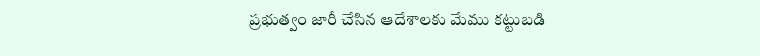ప్రభుత్వం జారీ చేసిన ఆదేశాలకు మేము కట్టుబడి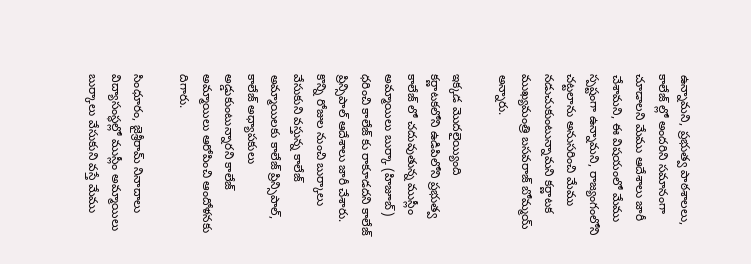ఉన్నామని, ప్రభుత్వ పాఠశాలలు, కాలేజ్ ల్లో అందరిని సమానంగా చూడాలని మేము ఆదేశాలు జారీ చేశామని, ఈ విషయంలో మేము స్పష్టంగా ఉన్నామని, రాజ్యంగంలోని చట్టలాను అనుసరించి మేము నడుచుకుంటున్నామని కర్ణాటక ముఖ్యమంత్రి బసవరాజ్ బోమ్మయ్ అన్నారు.

ఇక్కడ మొదలైయ్యింది
కర్ణాటకలోని ఉడిపిలోని ప్రభుత్వ కాలేజ్ లో చదువుతున్న ముస్లీం అమ్మాయిలు బుర్కా (హిజూబ్) ధరించి కాలేజ్ కు రాకూడదని కాలేజ్ ప్రిన్సిపాల్ ఆదేశాలు జారీ చేశారు. కొన్ని రోజుల నుంచి బుర్కాలు వేసుకుని వస్తున్న కాలేజ్ అమ్మాయిలకు కాలేజ్ ప్రిన్సిపాల్, కాలేజ్ అధ్యాపకులు అడ్డుకుంటున్నారని కాలేజ్ అమ్మాయిలు ఆరోపించి ఆందోళనకు దిగారు.

సింధూరం, జైశ్రీరామ్ నినాదాలు
విద్యాసంస్థల్లో ముస్లీం అమ్మాయిలు బుర్కాలు వేసుకుని వస్తే మేము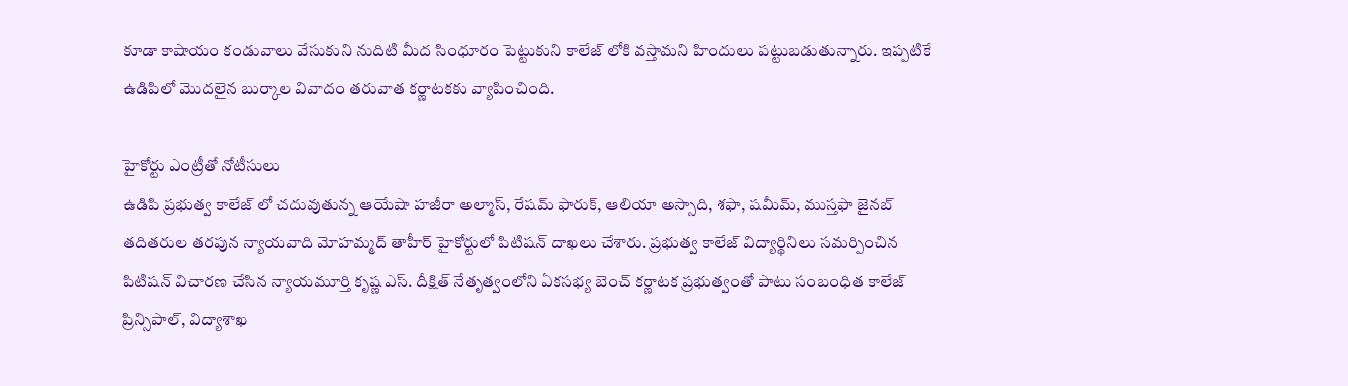కూడా కాషాయం కండువాలు వేసుకుని నుదిటి మీద సింధూరం పెట్టుకుని కాలేజ్ లోకి వస్తామని హిందులు పట్టుబడుతున్నారు. ఇప్పటికే ఉడిపిలో మొదలైన బుర్కాల వివాదం తరువాత కర్ణాటకకు వ్యాపించింది.

హైకోర్టు ఎంట్రీతో నోటీసులు
ఉడిపి ప్రభుత్వ కాలేజ్ లో చదువుతున్న ఆయేషా హజీరా అల్మాస్, రేషమ్ ఫారుక్, ఆలియా అస్సాది, శఫా, షమీమ్, ముస్తఫా జైనబ్ తదితరుల తరపున న్యాయవాది మోహమ్మద్ తాహీర్ హైకోర్టులో పిటిషన్ దాఖలు చేశారు. ప్రభుత్వ కాలేజ్ విద్యార్థినిలు సమర్పించిన పిటిషన్ విచారణ చేసిన న్యాయమూర్తి కృష్ణ ఎస్. దీక్షిత్ నేతృత్వంలోని ఏకసభ్య బెంచ్ కర్ణాటక ప్రభుత్వంతో పాటు సంబంధిత కాలేజ్ ప్రిన్సిపాల్, విద్యాశాఖ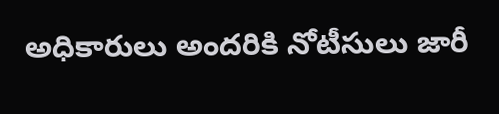అధికారులు అందరికి నోటీసులు జారీ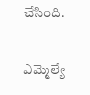చేసింది.

ఎమ్మెల్యే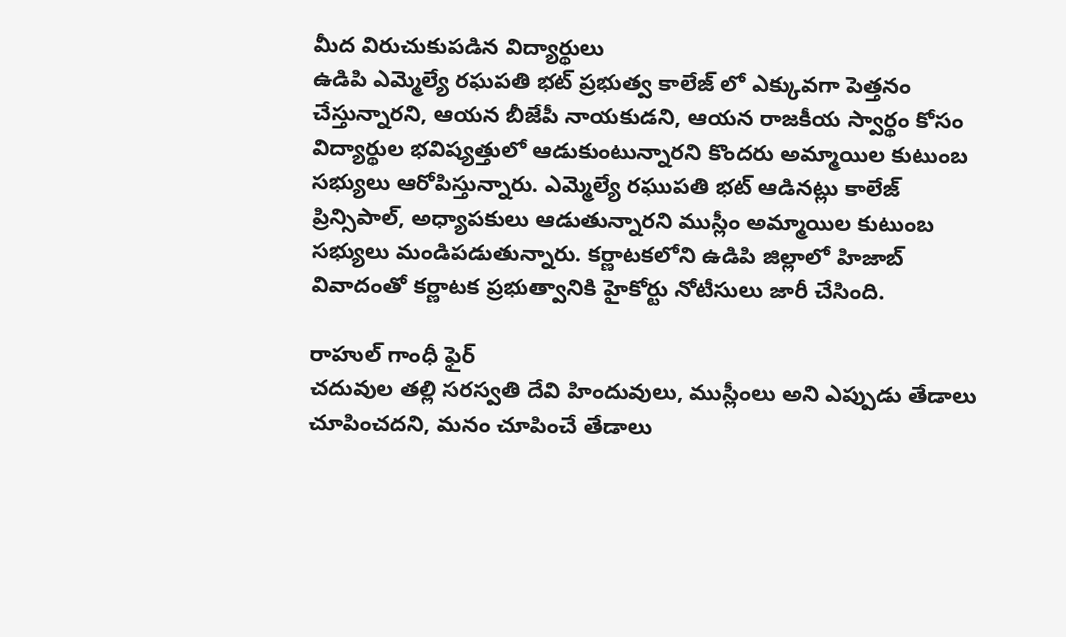మీద విరుచుకుపడిన విద్యార్థులు
ఉడిపి ఎమ్మెల్యే రఘపతి భట్ ప్రభుత్వ కాలేజ్ లో ఎక్కువగా పెత్తనం చేస్తున్నారని, ఆయన బీజేపీ నాయకుడని, ఆయన రాజకీయ స్వార్థం కోసం విద్యార్థుల భవిష్యత్తులో ఆడుకుంటున్నారని కొందరు అమ్మాయిల కుటుంబ సభ్యులు ఆరోపిస్తున్నారు. ఎమ్మెల్యే రఘుపతి భట్ ఆడినట్లు కాలేజ్ ప్రిన్సిపాల్, అధ్యాపకులు ఆడుతున్నారని ముస్లీం అమ్మాయిల కుటుంబ సభ్యులు మండిపడుతున్నారు. కర్ణాటకలోని ఉడిపి జిల్లాలో హిజాబ్ వివాదంతో కర్ణాటక ప్రభుత్వానికి హైకోర్టు నోటీసులు జారీ చేసింది.

రాహుల్ గాంధీ ఫైర్
చదువుల తల్లి సరస్వతి దేవి హిందువులు, ముస్లీంలు అని ఎప్పుడు తేడాలు చూపించదని, మనం చూపించే తేడాలు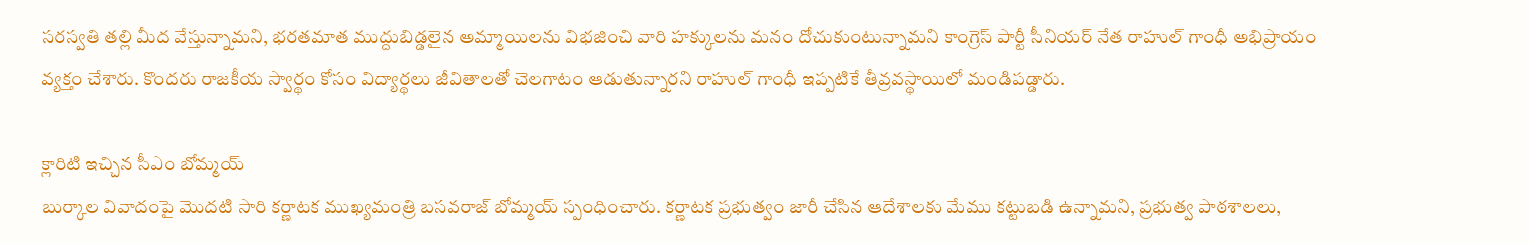సరస్వతి తల్లి మీద వేస్తున్నామని, భరతమాత ముద్దుబిడ్డలైన అమ్మాయిలను విభజించి వారి హక్కులను మనం దోచుకుంటున్నామని కాంగ్రెస్ పార్టీ సీనియర్ నేత రాహుల్ గాంధీ అభిప్రాయం వ్యక్తం చేశారు. కొందరు రాజకీయ స్వార్థం కోసం విద్యార్థలు జీవితాలతో చెలగాటం ఆడుతున్నారని రాహుల్ గాంధీ ఇప్పటికే తీవ్రవస్థాయిలో మండిపడ్డారు.

క్లారిటి ఇచ్చిన సీఎం బోమ్మయ్
బుర్కాల వివాదంపై మొదటి సారి కర్ణాటక ముఖ్యమంత్రి బసవరాజ్ బోమ్మయ్ స్పంధించారు. కర్ణాటక ప్రభుత్వం జారీ చేసిన ఆదేశాలకు మేము కట్టుబడి ఉన్నామని, ప్రభుత్వ పాఠశాలలు,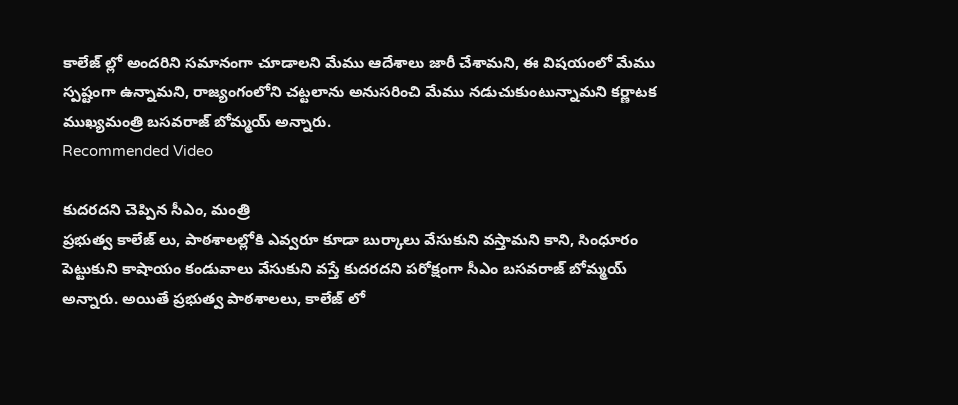కాలేజ్ ల్లో అందరిని సమానంగా చూడాలని మేము ఆదేశాలు జారీ చేశామని, ఈ విషయంలో మేము స్పష్టంగా ఉన్నామని, రాజ్యంగంలోని చట్టలాను అనుసరించి మేము నడుచుకుంటున్నామని కర్ణాటక ముఖ్యమంత్రి బసవరాజ్ బోమ్మయ్ అన్నారు.
Recommended Video

కుదరదని చెప్పిన సీఎం, మంత్రి
ప్రభుత్వ కాలేజ్ లు, పాఠశాలల్లోకి ఎవ్వరూ కూడా బుర్కాలు వేసుకుని వస్తామని కాని, సింధూరం పెట్టుకుని కాషాయం కండువాలు వేసుకుని వస్తే కుదరదని పరోక్షంగా సీఎం బసవరాజ్ బోమ్మయ్ అన్నారు. అయితే ప్రభుత్వ పాఠశాలలు, కాలేజ్ లో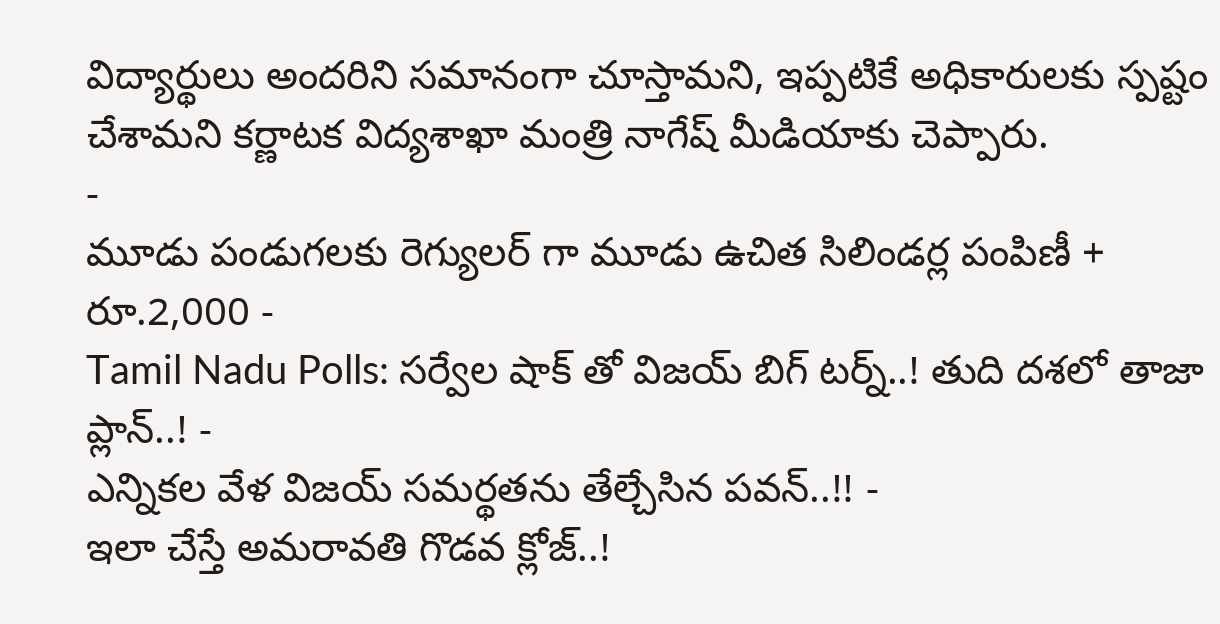విద్యార్థులు అందరిని సమానంగా చూస్తామని, ఇప్పటికే అధికారులకు స్పష్టం చేశామని కర్ణాటక విద్యశాఖా మంత్రి నాగేష్ మీడియాకు చెప్పారు.
-
మూడు పండుగలకు రెగ్యులర్ గా మూడు ఉచిత సిలిండర్ల పంపిణీ + రూ.2,000 -
Tamil Nadu Polls: సర్వేల షాక్ తో విజయ్ బిగ్ టర్న్..! తుది దశలో తాజా ప్లాన్..! -
ఎన్నికల వేళ విజయ్ సమర్థతను తేల్చేసిన పవన్..!! -
ఇలా చేస్తే అమరావతి గొడవ క్లోజ్..!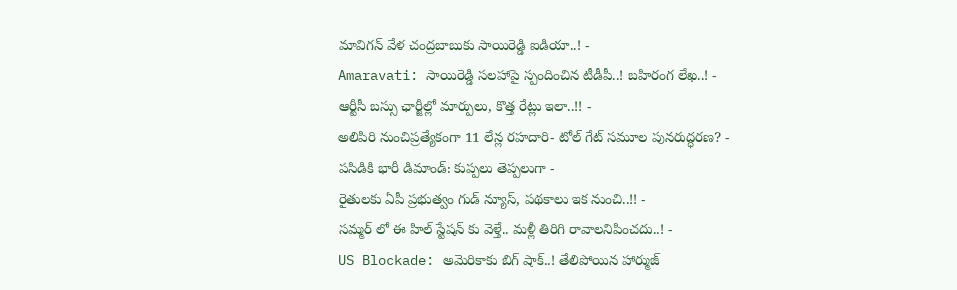మావిగన్ వేళ చంద్రబాబుకు సాయిరెడ్డి ఐడియా..! -
Amaravati: సాయిరెడ్డి సలహాపై స్పందించిన టీడీపీ..! బహిరంగ లేఖ..! -
ఆర్టీసీ బస్సు ఛార్జీల్లో మార్పులు, కొత్త రేట్లు ఇలా..!! -
అలిపిరి నుంచిప్రత్యేకంగా 11 లేన్ల రహదారి- టోల్ గేట్ సమూల పునరుద్ధరణ? -
పసిడికి భారీ డిమాండ్: కుప్పలు తెప్పలుగా -
రైతులకు ఏపీ ప్రభుత్వం గుడ్ న్యూస్, పథకాలు ఇక నుంచి..!! -
సమ్మర్ లో ఈ హిల్ స్టేషన్ కు వెళ్తే.. మళ్లీ తిరిగి రావాలనిపించదు..! -
US Blockade: అమెరికాకు బిగ్ షాక్..! తేలిపోయిన హార్ముజ్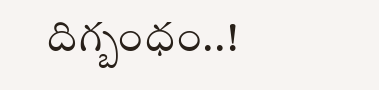దిగ్బంధం..!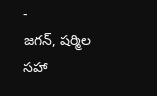-
జగన్, షర్మిల సహా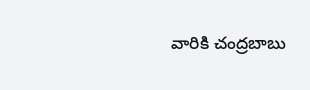వారికి చంద్రబాబు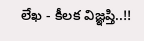లేఖ - కీలక విజ్ఞప్తి..!!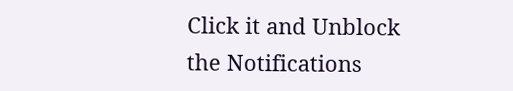Click it and Unblock the Notifications